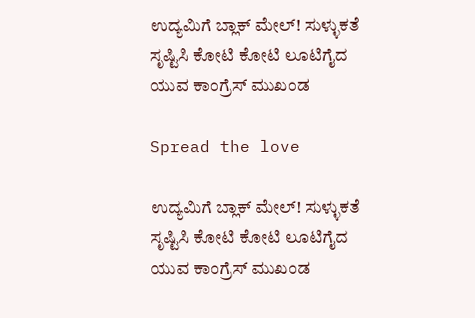ಉದ್ಯಮಿಗೆ ಬ್ಲಾಕ್ ಮೇಲ್! ಸುಳ್ಳುಕತೆ ಸೃಷ್ಟಿಸಿ ಕೋಟಿ ಕೋಟಿ ಲೂಟಿಗೈದ ಯುವ ಕಾಂಗ್ರೆಸ್ ಮುಖಂಡ

Spread the love

ಉದ್ಯಮಿಗೆ ಬ್ಲಾಕ್ ಮೇಲ್! ಸುಳ್ಳುಕತೆ ಸೃಷ್ಟಿಸಿ ಕೋಟಿ ಕೋಟಿ ಲೂಟಿಗೈದ ಯುವ ಕಾಂಗ್ರೆಸ್ ಮುಖಂಡ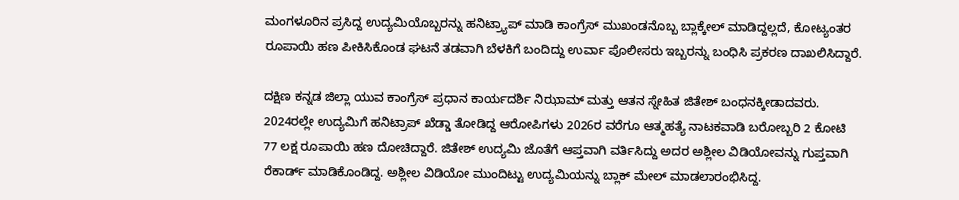ಮಂಗಳೂರಿನ ಪ್ರಸಿದ್ದ ಉದ್ಯಮಿಯೊಬ್ಬರನ್ನು ಹನಿಟ್ರ್ಯಾಪ್ ಮಾಡಿ ಕಾಂಗ್ರೆಸ್ ಮುಖಂಡನೊಬ್ಬ ಬ್ಲಾಕ್ಕೇಲ್ ಮಾಡಿದ್ದಲ್ಲದೆ, ಕೋಟ್ಯಂತರ ರೂಪಾಯಿ ಹಣ ಪೀಕಿಸಿಕೊಂಡ ಘಟನೆ ತಡವಾಗಿ ಬೆಳಕಿಗೆ ಬಂದಿದ್ದು ಉರ್ವಾ ಪೊಲೀಸರು ಇಬ್ಬರನ್ನು ಬಂಧಿಸಿ ಪ್ರಕರಣ ದಾಖಲಿಸಿದ್ದಾರೆ.

ದಕ್ಷಿಣ ಕನ್ನಡ ಜಿಲ್ಲಾ ಯುವ ಕಾಂಗ್ರೆಸ್ ಪ್ರಧಾನ ಕಾರ್ಯದರ್ಶಿ ನಿಝಾಮ್ ಮತ್ತು ಆತನ ಸ್ನೇಹಿತ ಜಿತೇಶ್ ಬಂಧನಕ್ಕೀಡಾದವರು. 2024ರಲ್ಲೇ ಉದ್ಯಮಿಗೆ ಹನಿಟ್ರಾಪ್ ಖೆಡ್ಡಾ ತೋಡಿದ್ದ ಆರೋಪಿಗಳು 2026ರ ವರೆಗೂ ಆತ್ಮಹತ್ಯೆ ನಾಟಕವಾಡಿ ಬರೋಬ್ಬರಿ 2 ಕೋಟಿ 77 ಲಕ್ಷ ರೂಪಾಯಿ ಹಣ ದೋಚಿದ್ದಾರೆ. ಜಿತೇಶ್ ಉದ್ಯಮಿ ಜೊತೆಗೆ ಆಪ್ತವಾಗಿ ವರ್ತಿಸಿದ್ದು ಅದರ ಅಶ್ಲೀಲ ವಿಡಿಯೋವನ್ನು ಗುಪ್ತವಾಗಿ ರೆಕಾರ್ಡ್ ಮಾಡಿಕೊಂಡಿದ್ದ. ಅಶ್ಲೀಲ ವಿಡಿಯೋ ಮುಂದಿಟ್ಟು ಉದ್ಯಮಿಯನ್ನು ಬ್ಲಾಕ್ ಮೇಲ್ ಮಾಡಲಾರಂಭಿಸಿದ್ದ.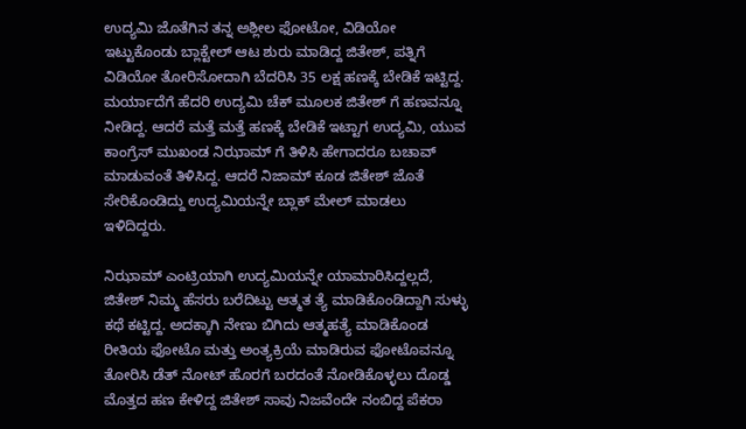ಉದ್ಯಮಿ ಜೊತೆಗಿನ ತನ್ನ ಅಶ್ಲೀಲ ಫೋಟೋ, ವಿಡಿಯೋ ಇಟ್ಟುಕೊಂಡು ಬ್ಲಾಕ್ಟೇಲ್ ಆಟ ಶುರು ಮಾಡಿದ್ದ ಜಿತೇಶ್, ಪತ್ನಿಗೆ ವಿಡಿಯೋ ತೋರಿಸೋದಾಗಿ ಬೆದರಿಸಿ 35 ಲಕ್ಷ ಹಣಕ್ಕೆ ಬೇಡಿಕೆ ಇಟ್ಟಿದ್ದ. ಮರ್ಯಾದೆಗೆ ಹೆದರಿ ಉದ್ಯಮಿ ಚೆಕ್ ಮೂಲಕ ಜಿತೇಶ್ ಗೆ ಹಣವನ್ನೂ ನೀಡಿದ್ದ. ಆದರೆ ಮತ್ತೆ ಮತ್ತೆ ಹಣಕ್ಕೆ ಬೇಡಿಕೆ ಇಟ್ಟಾಗ ಉದ್ಯಮಿ, ಯುವ ಕಾಂಗ್ರೆಸ್ ಮುಖಂಡ ನಿಝಾಮ್ ಗೆ ತಿಳಿಸಿ ಹೇಗಾದರೂ ಬಚಾವ್ ಮಾಡುವಂತೆ ತಿಳಿಸಿದ್ದ. ಆದರೆ ನಿಜಾಮ್ ಕೂಡ ಜಿತೇಶ್ ಜೊತೆ ಸೇರಿಕೊಂಡಿದ್ದು ಉದ್ಯಮಿಯನ್ನೇ ಬ್ಲಾಕ್ ಮೇಲ್ ಮಾಡಲು ಇಳಿದಿದ್ದರು.

ನಿಝಾಮ್ ಎಂಟ್ರಿಯಾಗಿ ಉದ್ಯಮಿಯನ್ನೇ ಯಾಮಾರಿಸಿದ್ದಲ್ಲದೆ, ಜಿತೇಶ್ ನಿಮ್ಮ ಹೆಸರು ಬರೆದಿಟ್ಟು ಆತ್ಮತ ತ್ಯೆ ಮಾಡಿಕೊಂಡಿದ್ದಾಗಿ ಸುಳ್ಳು ಕಥೆ ಕಟ್ಟಿದ್ದ. ಅದಕ್ಕಾಗಿ ನೇಣು ಬಿಗಿದು ಆತ್ಮಹತ್ಯೆ ಮಾಡಿಕೊಂಡ ರೀತಿಯ ಫೋಟೊ ಮತ್ತು ಅಂತ್ಯಕ್ರಿಯೆ ಮಾಡಿರುವ ಫೋಟೊವನ್ನೂ ತೋರಿಸಿ ಡೆತ್ ನೋಟ್ ಹೊರಗೆ ಬರದಂತೆ ನೋಡಿಕೊಳ್ಳಲು ದೊಡ್ಡ ಮೊತ್ತದ ಹಣ ಕೇಳಿದ್ದ ಜಿತೇಶ್ ಸಾವು ನಿಜವೆಂದೇ ನಂಬಿದ್ದ ಪೆಕರಾ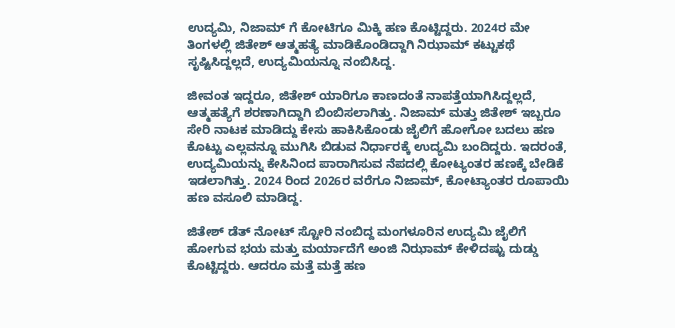ಉದ್ಯಮಿ, ನಿಜಾಮ್ ಗೆ ಕೋಟಿಗೂ ಮಿಕ್ಕಿ ಹಣ ಕೊಟ್ಟಿದ್ದರು. 2024ರ ಮೇ ತಿಂಗಳಲ್ಲಿ ಜಿತೇಶ್ ಆತ್ಮಹತ್ಯೆ ಮಾಡಿಕೊಂಡಿದ್ದಾಗಿ ನಿಝಾಮ್ ಕಟ್ಟುಕಥೆ ಸೃಷ್ಟಿಸಿದ್ದಲ್ಲದೆ, ಉದ್ಯಮಿಯನ್ನೂ ನಂಬಿಸಿದ್ದ.

ಜೀವಂತ ಇದ್ದರೂ, ಜಿತೇಶ್ ಯಾರಿಗೂ ಕಾಣದಂತೆ ನಾಪತ್ತೆಯಾಗಿಸಿದ್ದಲ್ಲದೆ, ಆತ್ಮಹತ್ಯೆಗೆ ಶರಣಾಗಿದ್ದಾಗಿ ಬಿಂಬಿಸಲಾಗಿತ್ತು. ನಿಜಾಮ್ ಮತ್ತು ಜಿತೇಶ್ ಇಬ್ಬರೂ ಸೇರಿ ನಾಟಕ ಮಾಡಿದ್ದು ಕೇಸು ಹಾಕಿಸಿಕೊಂಡು ಜೈಲಿಗೆ ಹೋಗೋ ಬದಲು ಹಣ ಕೊಟ್ಟು ಎಲ್ಲವನ್ನೂ ಮುಗಿಸಿ ಬಿಡುವ ನಿರ್ಧಾರಕ್ಕೆ ಉದ್ಯಮಿ ಬಂದಿದ್ದರು. ಇದರಂತೆ, ಉದ್ಯಮಿಯನ್ನು ಕೇಸಿನಿಂದ ಪಾರಾಗಿಸುವ ನೆಪದಲ್ಲಿ ಕೋಟ್ಯಂತರ ಹಣಕ್ಕೆ ಬೇಡಿಕೆ ಇಡಲಾಗಿತ್ತು. 2024 ರಿಂದ 2026ರ ವರೆಗೂ ನಿಜಾಮ್, ಕೋಟ್ಯಾಂತರ ರೂಪಾಯಿ ಹಣ ವಸೂಲಿ ಮಾಡಿದ್ದ.

ಜಿತೇಶ್ ಡೆತ್ ನೋಟ್ ಸ್ಟೋರಿ ನಂಬಿದ್ದ ಮಂಗಳೂರಿನ ಉದ್ಯಮಿ ಜೈಲಿಗೆ ಹೋಗುವ ಭಯ ಮತ್ತು ಮರ್ಯಾದೆಗೆ ಅಂಜಿ ನಿಝಾಮ್ ಕೇಳಿದಷ್ಟು ದುಡ್ಡು ಕೊಟ್ಟಿದ್ದರು. ಆದರೂ ಮತ್ತೆ ಮತ್ತೆ ಹಣ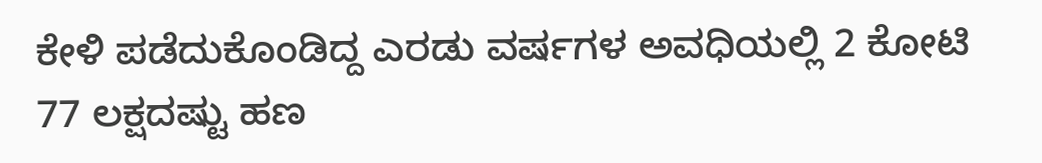ಕೇಳಿ ಪಡೆದುಕೊಂಡಿದ್ದ ಎರಡು ವರ್ಷಗಳ ಅವಧಿಯಲ್ಲಿ 2 ಕೋಟಿ 77 ಲಕ್ಷದಷ್ಟು ಹಣ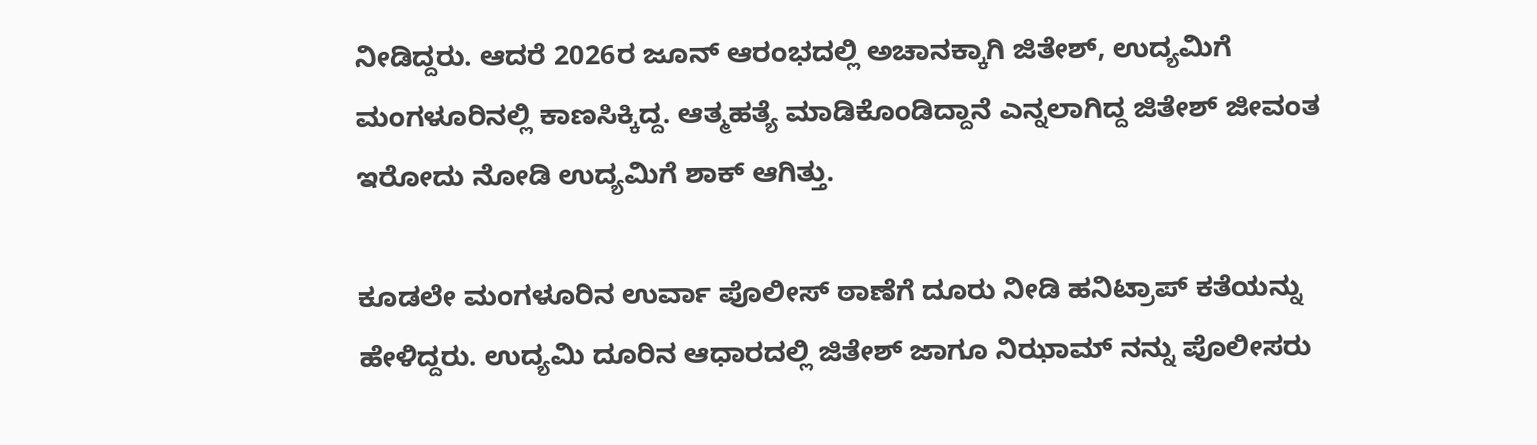ನೀಡಿದ್ದರು. ಆದರೆ 2026ರ ಜೂನ್ ಆರಂಭದಲ್ಲಿ ಅಚಾನಕ್ಕಾಗಿ ಜಿತೇಶ್, ಉದ್ಯಮಿಗೆ ಮಂಗಳೂರಿನಲ್ಲಿ ಕಾಣಸಿಕ್ಕಿದ್ದ. ಆತ್ಮಹತ್ಯೆ ಮಾಡಿಕೊಂಡಿದ್ದಾನೆ ಎನ್ನಲಾಗಿದ್ದ ಜಿತೇಶ್ ಜೀವಂತ ಇರೋದು ನೋಡಿ ಉದ್ಯಮಿಗೆ ಶಾಕ್ ಆಗಿತ್ತು.

ಕೂಡಲೇ ಮಂಗಳೂರಿನ ಉರ್ವಾ ಪೊಲೀಸ್ ಠಾಣೆಗೆ ದೂರು ನೀಡಿ ಹನಿಟ್ರಾಪ್ ಕತೆಯನ್ನು ಹೇಳಿದ್ದರು. ಉದ್ಯಮಿ ದೂರಿನ ಆಧಾರದಲ್ಲಿ ಜಿತೇಶ್ ಜಾಗೂ ನಿಝಾಮ್ ನನ್ನು ಪೊಲೀಸರು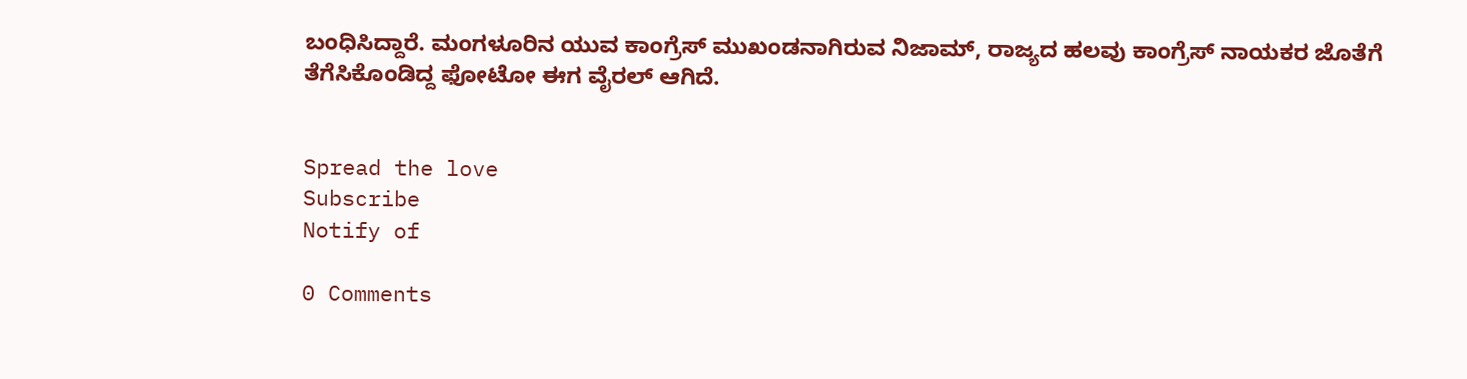ಬಂಧಿಸಿದ್ದಾರೆ. ಮಂಗಳೂರಿನ ಯುವ ಕಾಂಗ್ರೆಸ್ ಮುಖಂಡನಾಗಿರುವ ನಿಜಾಮ್, ರಾಜ್ಯದ ಹಲವು ಕಾಂಗ್ರೆಸ್ ನಾಯಕರ ಜೊತೆಗೆ ತೆಗೆಸಿಕೊಂಡಿದ್ದ ಫೋಟೋ ಈಗ ವೈರಲ್ ಆಗಿದೆ.


Spread the love
Subscribe
Notify of

0 Comments